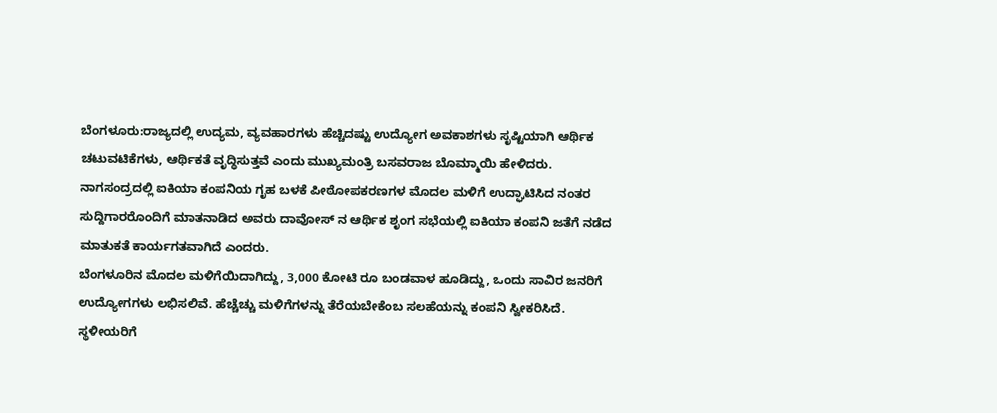ಬೆಂಗಳೂರು:ರಾಜ್ಯದಲ್ಲಿ ಉದ್ಯಮ, ವ್ಯವಹಾರಗಳು ಹೆಚ್ಚಿದಷ್ಟು ಉದ್ಯೋಗ ಅವಕಾಶಗಳು ಸೃಷ್ಟಿಯಾಗಿ ಆರ್ಥಿಕ ಚಟುವಟಿಕೆಗಳು, ಆರ್ಥಿಕತೆ ವೃದ್ಧಿಸುತ್ತವೆ ಎಂದು ಮುಖ್ಯಮಂತ್ರಿ ಬಸವರಾಜ ಬೊಮ್ಮಾಯಿ‌ ಹೇಳಿದರು.
ನಾಗಸಂದ್ರದಲ್ಲಿ ಐಕಿಯಾ ಕಂಪನಿಯ ಗೃಹ ಬಳಕೆ ಪೀಠೋಪಕರಣಗಳ ಮೊದಲ ಮಳಿಗೆ ಉದ್ಘಾಟಿಸಿದ ನಂತರ ಸುದ್ದಿಗಾರರೊಂದಿಗೆ ಮಾತನಾಡಿದ ಅವರು ದಾವೋಸ್ ನ ಆರ್ಥಿಕ ಶೃಂಗ ಸಭೆಯಲ್ಲಿ ಐಕಿಯಾ ಕಂಪನಿ ಜತೆಗೆ ನಡೆದ ಮಾತುಕತೆ ಕಾರ್ಯಗತವಾಗಿದೆ ಎಂದರು.
ಬೆಂಗಳೂರಿನ ಮೊದಲ ಮಳಿಗೆಯಿದಾಗಿದ್ದು, 3,000 ಕೋಟಿ ರೂ ಬಂಡವಾಳ ಹೂಡಿದ್ದು, ಒಂದು ಸಾವಿರ ಜನರಿಗೆ ಉದ್ಯೋಗಗಳು ಲಭಿಸಲಿವೆ. ಹೆಚ್ಚೆಚ್ಚು ಮಳಿಗೆಗಳನ್ನು ತೆರೆಯಬೇಕೆಂಬ ಸಲಹೆಯನ್ನು ಕಂಪನಿ ಸ್ವೀಕರಿಸಿದೆ.
ಸ್ಥಳೀಯರಿಗೆ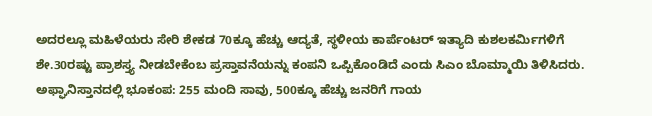ಅದರಲ್ಲೂ ಮಹಿಳೆಯರು ಸೇರಿ ಶೇಕಡ ‌70ಕ್ಕೂ ಹೆಚ್ಚು ಆದ್ಯತೆ, ಸ್ಥಳೀಯ ಕಾರ್ಪೆಂಟರ್ ಇತ್ಯಾದಿ ಕುಶಲಕರ್ಮಿಗಳಿಗೆ ಶೇ.30ರಷ್ಟು ಪ್ರಾಶಸ್ತ್ಯ ನೀಡಬೇಕೆಂಬ ಪ್ರಸ್ತಾವನೆಯನ್ನು ಕಂಪನಿ ಒಪ್ಪಿಕೊಂಡಿದೆ ಎಂದು ಸಿಎಂ ಬೊಮ್ಮಾಯಿ‌ ತಿಳಿಸಿದರು.
ಅಫ್ಘಾನಿಸ್ತಾನದಲ್ಲಿ ಭೂಕಂಪ: 255 ಮಂದಿ ಸಾವು, 500ಕ್ಕೂ ಹೆಚ್ಚು ಜನರಿಗೆ ಗಾಯ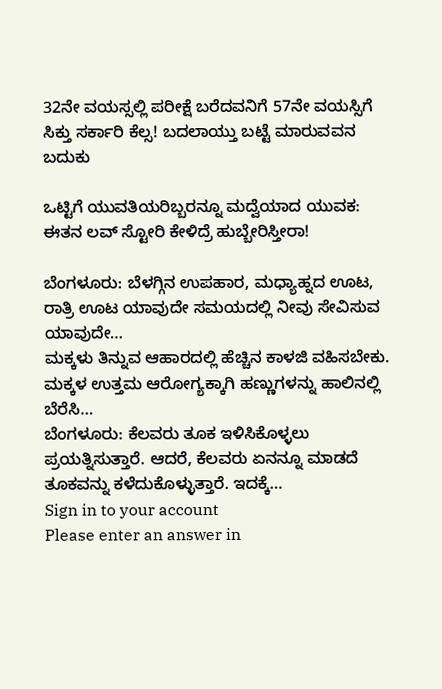32ನೇ ವಯಸ್ಸಲ್ಲಿ ಪರೀಕ್ಷೆ ಬರೆದವನಿಗೆ 57ನೇ ವಯಸ್ಸಿಗೆ ಸಿಕ್ತು ಸರ್ಕಾರಿ ಕೆಲ್ಸ! ಬದಲಾಯ್ತು ಬಟ್ಟೆ ಮಾರುವವನ ಬದುಕು

ಒಟ್ಟಿಗೆ ಯುವತಿಯರಿಬ್ಬರನ್ನೂ ಮದ್ವೆಯಾದ ಯುವಕ: ಈತನ ಲವ್ ಸ್ಟೋರಿ ಕೇಳಿದ್ರೆ ಹುಬ್ಬೇರಿಸ್ತೀರಾ!

ಬೆಂಗಳೂರು: ಬೆಳಗ್ಗಿನ ಉಪಹಾರ, ಮಧ್ಯಾಹ್ನದ ಊಟ, ರಾತ್ರಿ ಊಟ ಯಾವುದೇ ಸಮಯದಲ್ಲಿ ನೀವು ಸೇವಿಸುವ ಯಾವುದೇ…
ಮಕ್ಕಳು ತಿನ್ನುವ ಆಹಾರದಲ್ಲಿ ಹೆಚ್ಚಿನ ಕಾಳಜಿ ವಹಿಸಬೇಕು. ಮಕ್ಕಳ ಉತ್ತಮ ಆರೋಗ್ಯಕ್ಕಾಗಿ ಹಣ್ಣುಗಳನ್ನು ಹಾಲಿನಲ್ಲಿ ಬೆರೆಸಿ…
ಬೆಂಗಳೂರು: ಕೆಲವರು ತೂಕ ಇಳಿಸಿಕೊಳ್ಳಲು ಪ್ರಯತ್ನಿಸುತ್ತಾರೆ. ಆದರೆ, ಕೆಲವರು ಏನನ್ನೂ ಮಾಡದೆ ತೂಕವನ್ನು ಕಳೆದುಕೊಳ್ಳುತ್ತಾರೆ. ಇದಕ್ಕೆ…
Sign in to your account
Please enter an answer in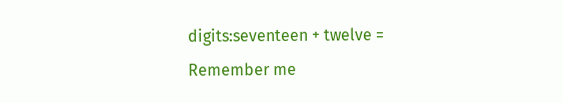digits:seventeen + twelve =
Remember me